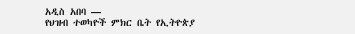አዲስ አበባ —
የህዝብ ተወካዮች ምክር ቤት የኢትዮጵያ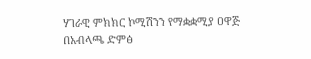ሃገራዊ ምክክር ኮሚሽንን የማቋቋሚያ ዐዋጅ በአብላጫ ድምፅ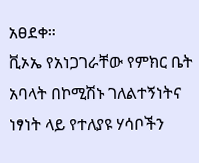አፀደቀ።
ቪኦኤ የአነጋገራቸው የምክር ቤት አባላት በኮሚሽኑ ገለልተኝነትና ነፃነት ላይ የተለያዩ ሃሳቦችን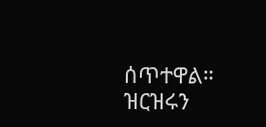ሰጥተዋል።
ዝርዝሩን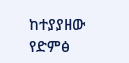ከተያያዘው የድምፅ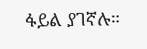ፋይል ያገኛሉ።